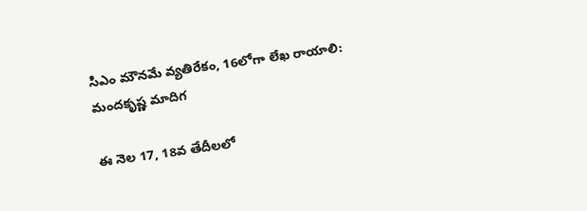సిఎం మౌనమే వ్యతిరేకం, 16లోగా లేఖ రాయాలి: మందకృష్ణ మాదిగ

ఈ నెల 17, 18వ తేదీలలో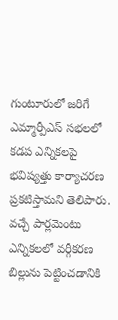గుంటూరులో జరిగే ఎమ్మార్పీఎస్ సభలలో కడప ఎన్నికలపై భవిష్యత్తు కార్యాచరణ ప్రకటిస్తామని తెలిపారు. వచ్చే పార్లమెంటు ఎన్నికలలో వర్గీకరణ బిల్లును పెట్టించడానికి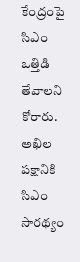కేంద్రంపై సిఎం ఒత్తిడి తేవాలని కోరారు. అఖిల పక్షానికి సిఎం సారథ్యం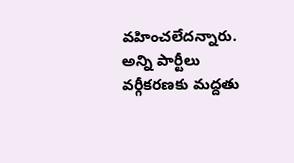వహించలేదన్నారు. అన్ని పార్టీలు వర్గీకరణకు మద్దతు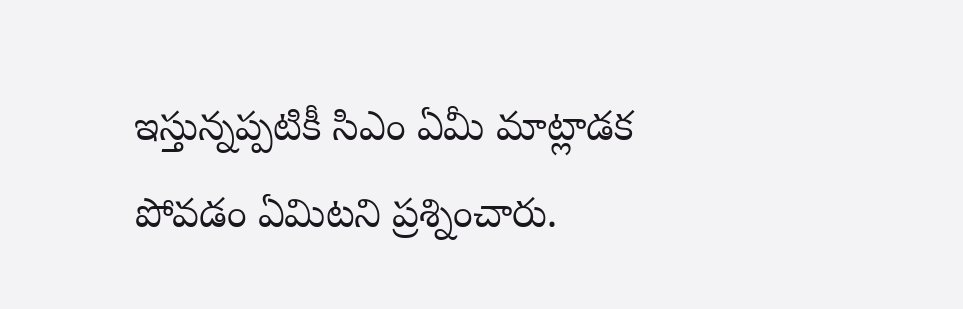ఇస్తున్నప్పటికీ సిఎం ఏమీ మాట్లాడక పోవడం ఏమిటని ప్రశ్నించారు.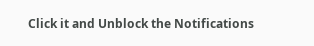Click it and Unblock the Notifications